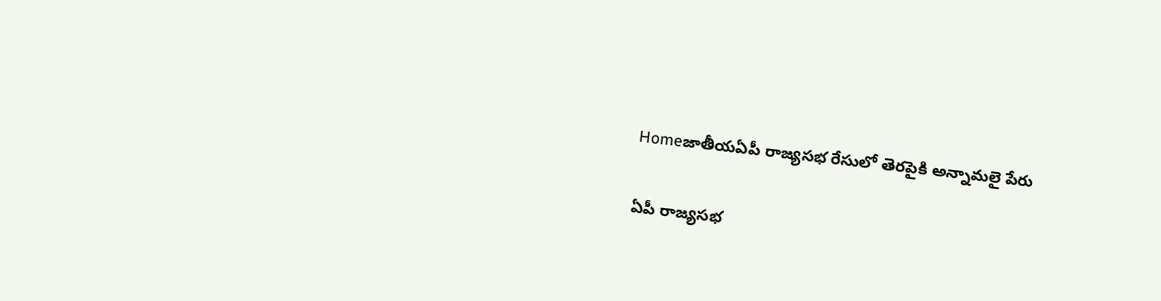Homeజాతీయఏపీ రాజ్యసభ రేసులో తెర‌పైకి అన్నామలై పేరు

ఏపీ రాజ్యసభ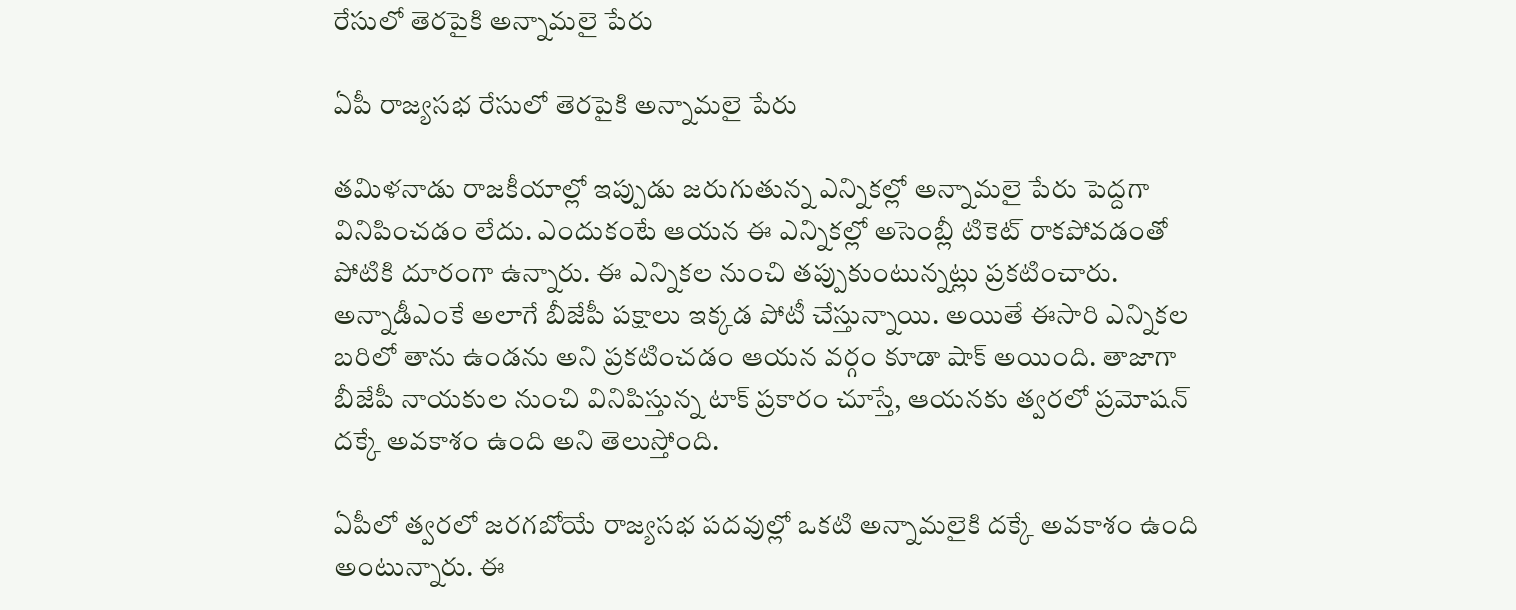రేసులో తెర‌పైకి అన్నామలై పేరు

ఏపీ రాజ్యసభ రేసులో తెర‌పైకి అన్నామలై పేరు

త‌మిళ‌నాడు రాజ‌కీయాల్లో ఇప్పుడు జ‌రుగుతున్న ఎన్నిక‌ల్లో అన్నామ‌లై పేరు పెద్ద‌గా వినిపించ‌డం లేదు. ఎందుకంటే ఆయ‌న ఈ ఎన్నిక‌ల్లో అసెంబ్లీ టికెట్ రాక‌పోవ‌డంతో పోటికి దూరంగా ఉన్నారు. ఈ ఎన్నిక‌ల నుంచి త‌ప్పుకుంటున్న‌ట్లు ప్ర‌క‌టించారు. అన్నాడీఎంకే అలాగే బీజేపీ ప‌క్షాలు ఇక్క‌డ పోటీ చేస్తున్నాయి. అయితే ఈసారి ఎన్నిక‌ల బ‌రిలో తాను ఉండ‌ను అని ప్ర‌క‌టించ‌డం ఆయ‌న వ‌ర్గం కూడా షాక్ అయింది. తాజాగా బీజేపీ నాయ‌కుల నుంచి వినిపిస్తున్న టాక్ ప్ర‌కారం చూస్తే, ఆయ‌న‌కు త్వ‌ర‌లో ప్ర‌మోష‌న్ ద‌క్కే అవ‌కాశం ఉంది అని తెలుస్తోంది.

ఏపీలో త్వ‌ర‌లో జ‌ర‌గ‌బోయే రాజ్య‌స‌భ ప‌ద‌వుల్లో ఒక‌టి అన్నామలైకి ద‌క్కే అవ‌కాశం ఉంది అంటున్నారు. ఈ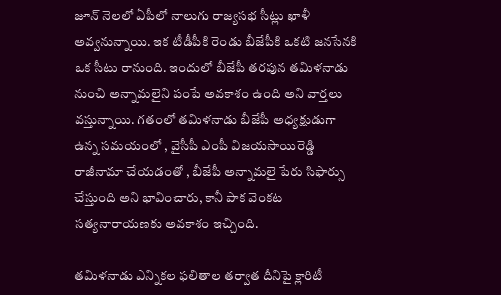జూన్ నెల‌లో ఏపీలో నాలుగు రాజ్య‌స‌భ సీట్లు ఖాళీ అవ్వనున్నాయి. ఇక టీడీపీకి రెండు బీజేపీకి ఒక‌టి జ‌న‌సేన‌కి ఒక సీటు రానుంది. ఇందులో బీజేపీ త‌ర‌పున త‌మిళ‌నాడు నుంచి అన్నామ‌లైని పంపే అవ‌కాశం ఉంది అని వార్త‌లు వ‌స్తున్నాయి. గతంలో త‌మిళ‌నాడు బీజేపీ అధ్య‌క్షుడుగా ఉన్న స‌మ‌యంలో , వైసీపీ ఎంపీ విజ‌య‌సాయిరెడ్డి రాజీనామా చేయ‌డంతో , బీజేపీ అన్నామ‌లై పేరు సిఫార్సు చేస్తుంది అని భావించారు, కానీ పాక వెంకట సత్యనారాయణకు అవ‌కాశం ఇచ్చింది.

త‌మిళ‌నాడు ఎన్నిక‌ల ఫ‌లితాల తర్వాత దీనిపై క్లారిటీ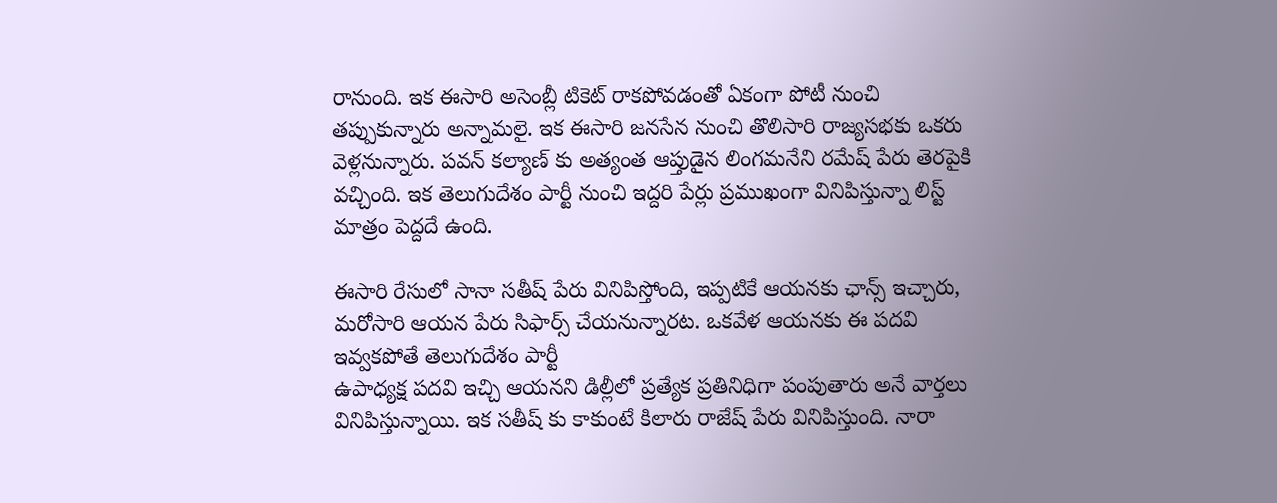రానుంది. ఇక ఈసారి అసెంబ్లీ టికెట్ రాక‌పోవ‌డంతో ఏకంగా పోటీ నుంచి త‌ప్పుకున్నారు అన్నామ‌లై. ఇక ఈసారి జ‌న‌సేన నుంచి తొలిసారి రాజ్య‌స‌భ‌కు ఒక‌రు వెళ్ల‌నున్నారు. ప‌వ‌న్ క‌ల్యాణ్ కు అత్యంత‌ ఆప్తుడైన లింగ‌మ‌నేని రమేష్ పేరు తెర‌పైకి వ‌చ్చింది. ఇక తెలుగుదేశం పార్టీ నుంచి ఇద్ద‌రి పేర్లు ప్ర‌ముఖంగా వినిపిస్తున్నా లిస్ట్ మాత్రం పెద్ద‌దే ఉంది.

ఈసారి రేసులో సానా స‌తీష్ పేరు వినిపిస్తోంది, ఇప్ప‌టికే ఆయ‌న‌కు ఛాన్స్ ఇచ్చారు, మ‌రోసారి ఆయ‌న పేరు సిఫార్స్ చేయ‌నున్నార‌ట‌. ఒక‌వేళ ఆయ‌న‌కు ఈ ప‌ద‌వి ఇవ్వ‌క‌పోతే తెలుగుదేశం పార్టీ
ఉపాధ్యక్ష పదవి ఇచ్చి ఆయ‌న‌ని డిల్లీలో ప్ర‌త్యేక ప్ర‌తినిధిగా పంపుతారు అనే వార్త‌లు వినిపిస్తున్నాయి. ఇక స‌తీష్ కు కాకుంటే కిలారు రాజేష్ పేరు వినిపిస్తుంది. నారా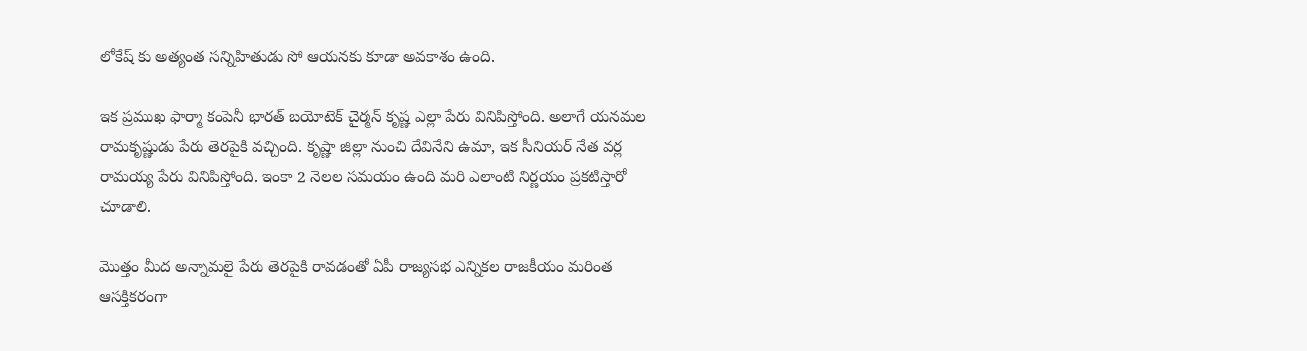లోకేష్ కు అత్యంత స‌న్నిహితుడు సో ఆయ‌న‌కు కూడా అవ‌కాశం ఉంది.

ఇక ప్ర‌ముఖ ఫార్మా కంపెనీ భార‌త్ బ‌యోటెక్ చైర్మ‌న్ కృష్ణ ఎల్లా పేరు వినిపిస్తోంది. అలాగే య‌న‌మ‌ల రామ‌కృష్ణుడు పేరు తెర‌పైకి వ‌చ్చింది. కృష్ణా జిల్లా నుంచి దేవినేని ఉమా, ఇక సీనియ‌ర్ నేత వ‌ర్ల రామ‌య్య పేరు వినిపిస్తోంది. ఇంకా 2 నెల‌ల స‌మ‌యం ఉంది మ‌రి ఎలాంటి నిర్ణ‌యం ప్ర‌క‌టిస్తారో చూడాలి.

మొత్తం మీద అన్నామలై పేరు తెరపైకి రావడంతో ఏపీ రాజ్యసభ ఎన్నికల రాజకీయం మరింత ఆసక్తికరంగా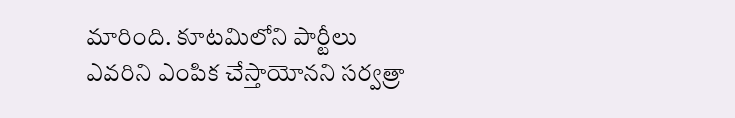మారింది. కూటమిలోని పార్టీలు ఎవరిని ఎంపిక చేస్తాయోనని సర్వత్రా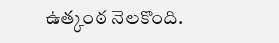ఉత్కంఠ నెలకొంది.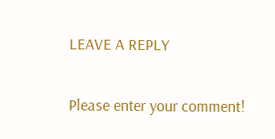LEAVE A REPLY

Please enter your comment!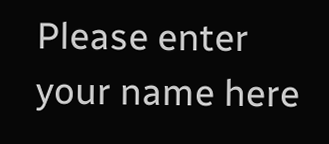Please enter your name here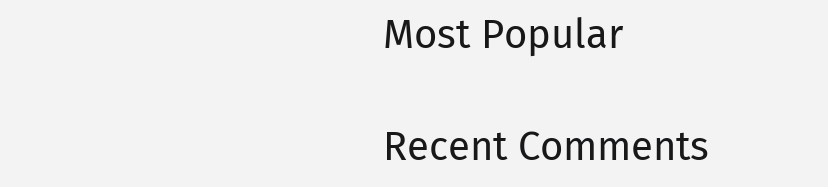Most Popular

Recent Comments